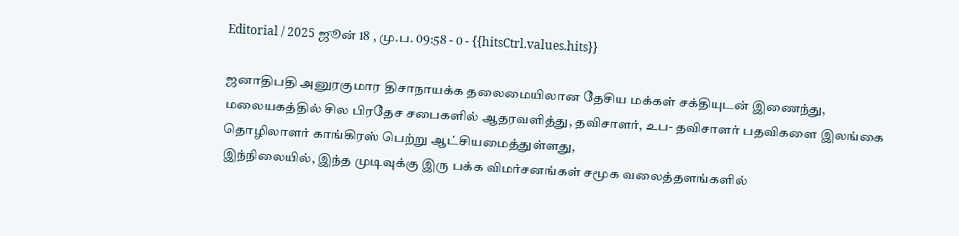Editorial / 2025 ஜூன் 18 , மு.ப. 09:58 - 0 - {{hitsCtrl.values.hits}}

ஜனாதிபதி அனுரகுமார திசாநாயக்க தலைமையிலான தேசிய மக்கள் சக்தியுடன் இணைந்து, மலையகத்தில் சில பிரதேச சபைகளில் ஆதரவளித்து, தவிசாளர், உப- தவிசாளர் பதவிகளை இலங்கை தொழிலாளர் காங்கிரஸ் பெற்று ஆட்சியமைத்துள்ளது,
இந்நிலையில், இந்த முடிவுக்கு இரு பக்க விமர்சனங்கள் சமூக வலைத்தளங்களில்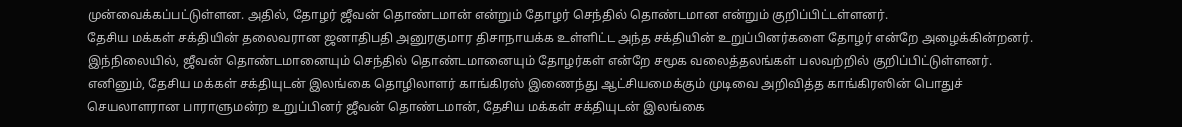முன்வைக்கப்பட்டுள்ளன. அதில், தோழர் ஜீவன் தொண்டமான் என்றும் தோழர் செந்தில் தொண்டமான என்றும் குறிப்பிட்டள்ளனர்.
தேசிய மக்கள் சக்தியின் தலைவரான ஜனாதிபதி அனுரகுமார திசாநாயக்க உள்ளிட்ட அந்த சக்தியின் உறுப்பினர்களை தோழர் என்றே அழைக்கின்றனர். இந்நிலையில், ஜீவன் தொண்டமானையும் செந்தில் தொண்டமானையும் தோழர்கள் என்றே சமூக வலைத்தலங்கள் பலவற்றில் குறிப்பிட்டுள்ளனர்.
எனினும், தேசிய மக்கள் சக்தியுடன் இலங்கை தொழிலாளர் காங்கிரஸ் இணைந்து ஆட்சியமைக்கும் முடிவை அறிவித்த காங்கிரஸின் பொதுச் செயலாளரான பாராளுமன்ற உறுப்பினர் ஜீவன் தொண்டமான், தேசிய மக்கள் சக்தியுடன் இலங்கை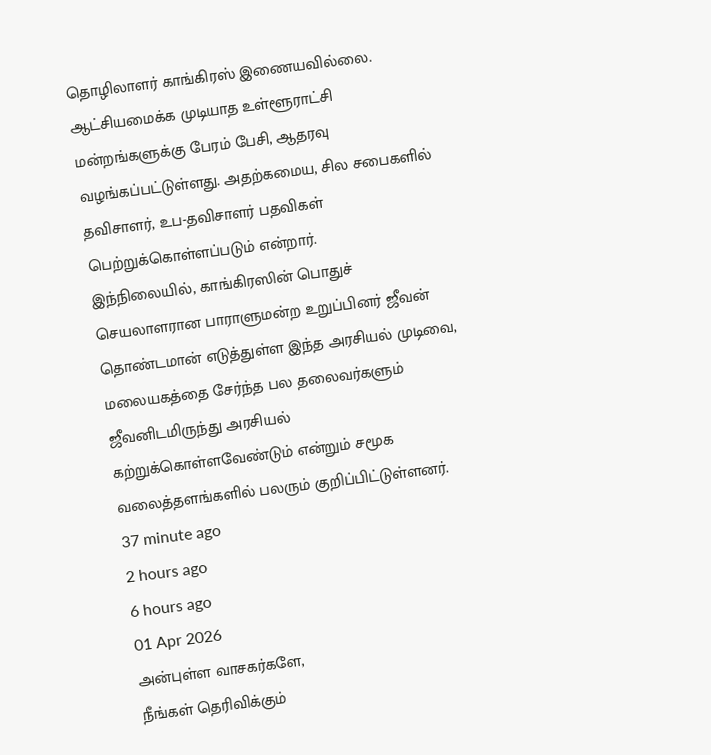தொழிலாளர் காங்கிரஸ் இணையவில்லை. ஆட்சியமைக்க முடியாத உள்ளூராட்சி மன்றங்களுக்கு பேரம் பேசி, ஆதரவு வழங்கப்பட்டுள்ளது. அதற்கமைய, சில சபைகளில் தவிசாளர், உப-தவிசாளர் பதவிகள் பெற்றுக்கொள்ளப்படும் என்றார்.
இந்நிலையில், காங்கிரஸின் பொதுச் செயலாளரான பாராளுமன்ற உறுப்பினர் ஜீவன் தொண்டமான் எடுத்துள்ள இந்த அரசியல் முடிவை, மலையகத்தை சேர்ந்த பல தலைவர்களும் ஜீவனிடமிருந்து அரசியல் கற்றுக்கொள்ளவேண்டும் என்றும் சமூக வலைத்தளங்களில் பலரும் குறிப்பிட்டுள்ளனர்.
37 minute ago
2 hours ago
6 hours ago
01 Apr 2026
அன்புள்ள வாசகர்களே,
நீங்கள் தெரிவிக்கும்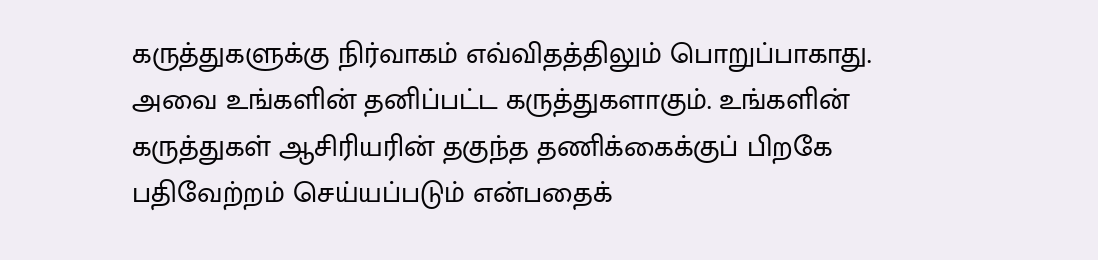கருத்துகளுக்கு நிர்வாகம் எவ்விதத்திலும் பொறுப்பாகாது. அவை உங்களின் தனிப்பட்ட கருத்துகளாகும். உங்களின் கருத்துகள் ஆசிரியரின் தகுந்த தணிக்கைக்குப் பிறகே பதிவேற்றம் செய்யப்படும் என்பதைக்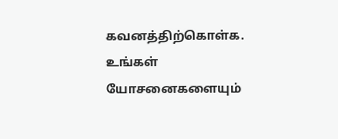கவனத்திற்கொள்க. உங்கள் யோசனைகளையும்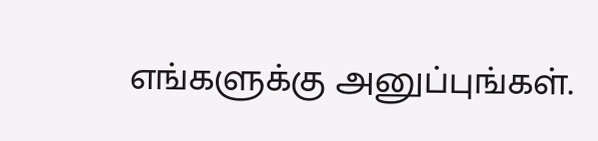எங்களுக்கு அனுப்புங்கள்.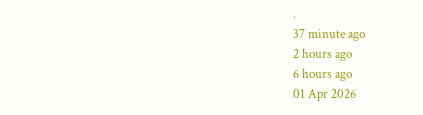.
37 minute ago
2 hours ago
6 hours ago
01 Apr 2026